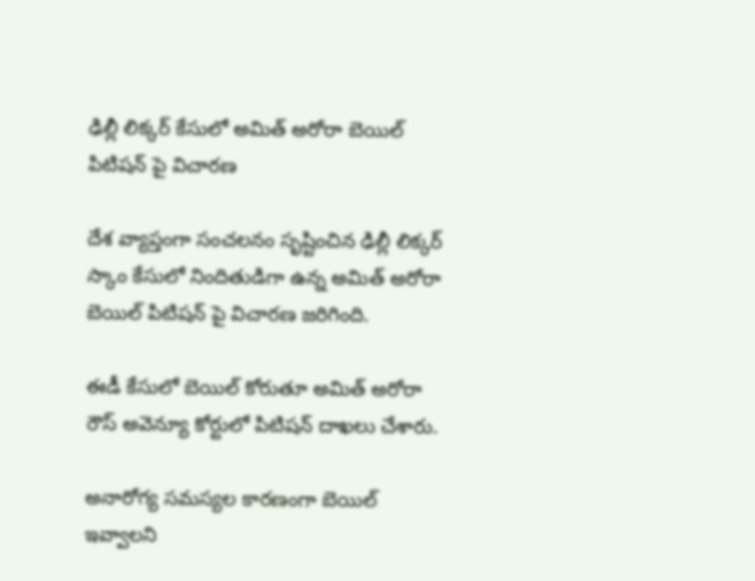ఢిల్లీ లిక్కర్ కేసులో అమిత్ అరోరా బెయిల్ పిటిషన్ పై విచారణ

దేశ వ్యాప్తంగా సంచలనం సృష్టించిన ఢిల్లీ లిక్కర్ స్కాం కేసులో నిందితుడిగా ఉన్న అమిత్ అరోరా బెయిల్ పిటిషన్ పై విచారణ జరిగింది.

ఈడీ కేసులో బెయిల్ కోరుతూ అమిత్ అరోరా రౌస్ అవెన్యూ కోర్టులో పిటిషన్ దాఖలు చేశారు.

అనారోగ్య సమస్యల కారణంగా బెయిల్ ఇవ్వాలని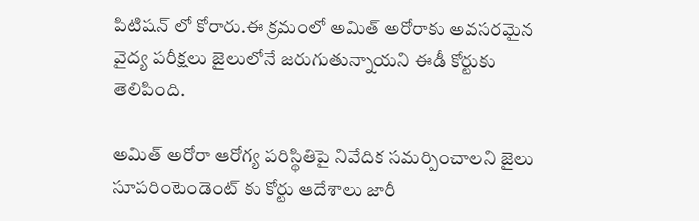పిటిషన్ లో కోరారు.ఈ క్రమంలో అమిత్ అరోరాకు అవసరమైన వైద్య పరీక్షలు జైలులోనే జరుగుతున్నాయని ఈడీ కోర్టుకు తెలిపింది.

అమిత్ అరోరా ఆరోగ్య పరిస్థితిపై నివేదిక సమర్పించాలని జైలు సూపరింటెండెంట్ కు కోర్టు ఆదేశాలు జారీ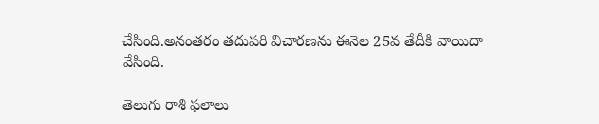చేసింది.అనంతరం తదుపరి విచారణను ఈనెల 25వ తేదీకి వాయిదా వేసింది.

తెలుగు రాశి ఫలాలు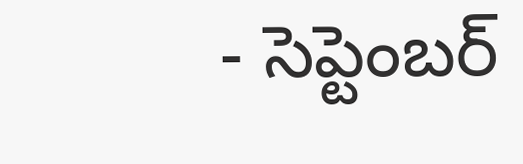- సెప్టెంబర్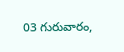03 గురువారం,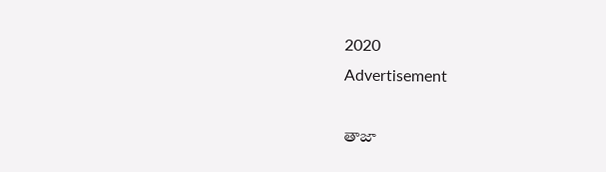2020
Advertisement

తాజా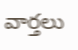వార్తలు